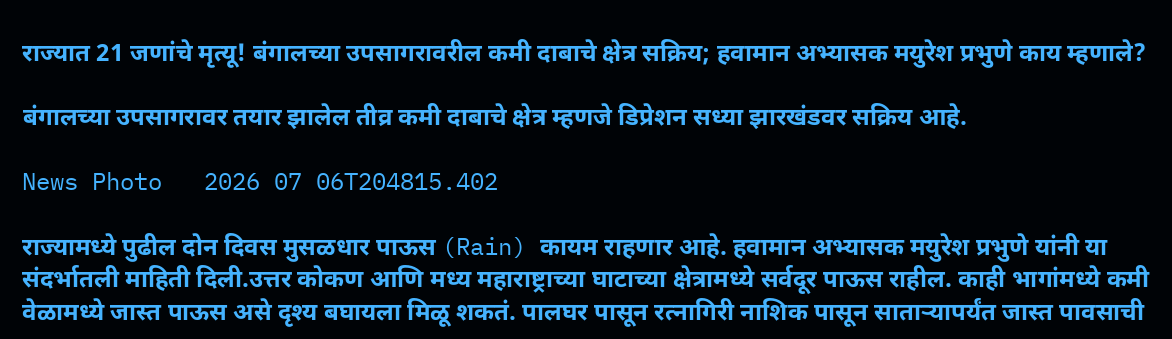राज्यात 21 जणांचे मृत्यू! बंगालच्या उपसागरावरील कमी दाबाचे क्षेत्र सक्रिय; हवामान अभ्यासक मयुरेश प्रभुणे काय म्हणाले?

बंगालच्या उपसागरावर तयार झालेल तीव्र कमी दाबाचे क्षेत्र म्हणजे डिप्रेशन सध्या झारखंडवर सक्रिय आहे.

News Photo   2026 07 06T204815.402

राज्यामध्ये पुढील दोन दिवस मुसळधार पाऊस (Rain) कायम राहणार आहे. हवामान अभ्यासक मयुरेश प्रभुणे यांनी या संदर्भातली माहिती दिली.उत्तर कोकण आणि मध्य महाराष्ट्राच्या घाटाच्या क्षेत्रामध्ये सर्वदूर पाऊस राहील. काही भागांमध्ये कमी वेळामध्ये जास्त पाऊस असे दृश्य बघायला मिळू शकतं. पालघर पासून रत्नागिरी नाशिक पासून साताऱ्यापर्यंत जास्त पावसाची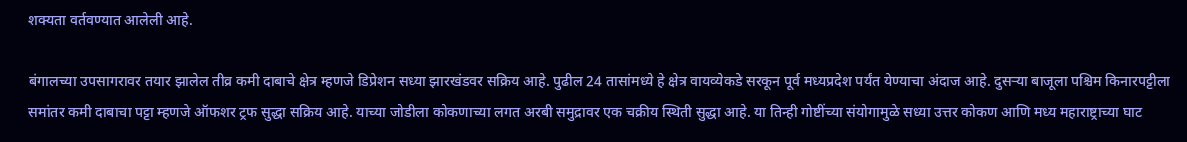शक्यता वर्तवण्यात आलेली आहे.

बंगालच्या उपसागरावर तयार झालेल तीव्र कमी दाबाचे क्षेत्र म्हणजे डिप्रेशन सध्या झारखंडवर सक्रिय आहे. पुढील 24 तासांमध्ये हे क्षेत्र वायव्येकडे सरकून पूर्व मध्यप्रदेश पर्यंत येण्याचा अंदाज आहे. दुसऱ्या बाजूला पश्चिम किनारपट्टीला समांतर कमी दाबाचा पट्टा म्हणजे ऑफशर ट्रफ सुद्धा सक्रिय आहे. याच्या जोडीला कोकणाच्या लगत अरबी समुद्रावर एक चक्रीय स्थिती सुद्धा आहे. या तिन्ही गोष्टींच्या संयोगामुळे सध्या उत्तर कोकण आणि मध्य महाराष्ट्राच्या घाट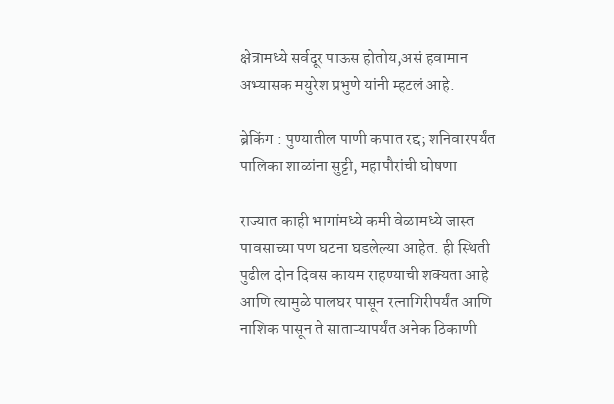क्षेत्रामध्ये सर्वदूर पाऊस होतोय,असं हवामान अभ्यासक मयुरेश प्रभुणे यांनी म्हटलं आहे.

ब्रेकिंग : पुण्यातील पाणी कपात रद्द; शनिवारपर्यंत पालिका शाळांना सुट्टी, महापौरांची घोषणा

राज्यात काही भागांमध्ये कमी वेळामध्ये जास्त पावसाच्या पण घटना घडलेल्या आहेत. ही स्थिती पुढील दोन दिवस कायम राहण्याची शक्यता आहे आणि त्यामुळे पालघर पासून रत्नागिरीपर्यंत आणि नाशिक पासून ते साताऱ्यापर्यंत अनेक ठिकाणी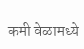कमी वेळामध्ये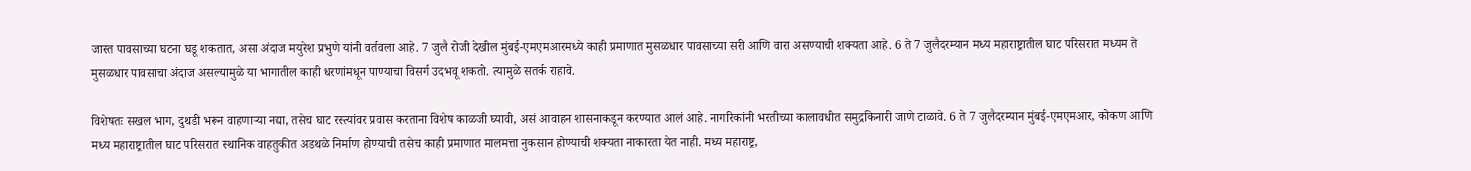जास्त पावसाच्या घटना घडू शकतात, असा अंदाज मयुरेश प्रभुणे यांनी वर्तवला आहे. 7 जुलै रोजी देखील मुंबई-एमएमआरमध्ये काही प्रमाणात मुसळधार पावसाच्या सरी आणि वारा असण्याची शक्यता आहे. 6 ते 7 जुलैदरम्यान मध्य महाराष्ट्रातील घाट परिसरात मध्यम ते मुसळधार पावसाचा अंदाज असल्यामुळे या भागातील काही धरणांमधून पाण्याचा विसर्ग उदभवू शकतो. त्यामुळे सतर्क राहावे.

विशेषतः सखल भाग, दुथडी भरून वाहणाऱ्या नद्या, तसेच घाट रस्त्यांवर प्रवास करताना विशेष काळजी घ्यावी, असं आवाहन शासनाकडून करण्यात आलं आहे. नागरिकांनी भरतीच्या कालावधीत समुद्रकिनारी जाणे टाळावे. 6 ते 7 जुलैदरम्यान मुंबई-एमएमआर, कोकण आणि मध्य महाराष्ट्रातील घाट परिसरात स्थानिक वाहतुकीत अडथळे निर्माण होण्याची तसेच काही प्रमाणात मालमत्ता नुकसान होण्याची शक्यता नाकारता येत नाही. मध्य महाराष्ट्र,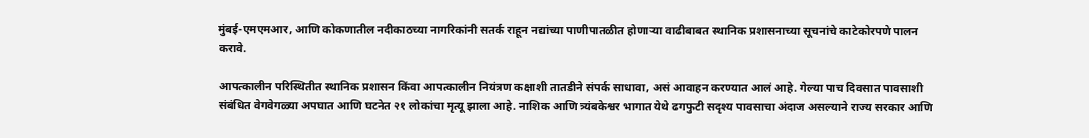मुंबई-एमएमआर, आणि कोकणातील नदीकाठच्या नागरिकांनी सतर्क राहून नद्यांच्या पाणीपातळीत होणाऱ्या वाढीबाबत स्थानिक प्रशासनाच्या सूचनांचे काटेकोरपणे पालन करावे.

आपत्कालीन परिस्थितीत स्थानिक प्रशासन किंवा आपत्कालीन नियंत्रण कक्षाशी तातडीने संपर्क साधावा, असं आवाहन करण्यात आलं आहे. गेल्या पाच दिवसात पावसाशी संबंधित वेगवेगळ्या अपघात आणि घटनेत २१ लोकांचा मृत्यू झाला आहे. नाशिक आणि त्र्यंबकेश्वर भागात येथे ढगफुटी सदृश्य पावसाचा अंदाज असल्याने राज्य सरकार आणि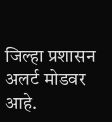जिल्हा प्रशासन अलर्ट मोडवर आहे.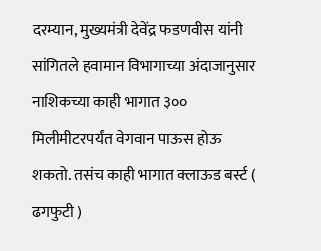दरम्यान, मुख्यमंत्री देवेंद्र फडणवीस यांनी सांगितले हवामान विभागाच्या अंदाजानुसार नाशिकच्या काही भागात ३०० मिलीमीटरपर्यंत वेगवान पाऊस होऊ शकतो. तसंच काही भागात क्लाऊड बर्स्ट ( ढगफुटी )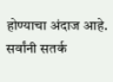होण्याचा अंदाज आहे. सर्वांनी सतर्क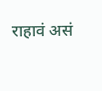राहावं असं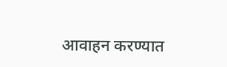आवाहन करण्यात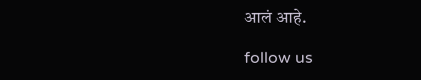आलं आहे.

follow us